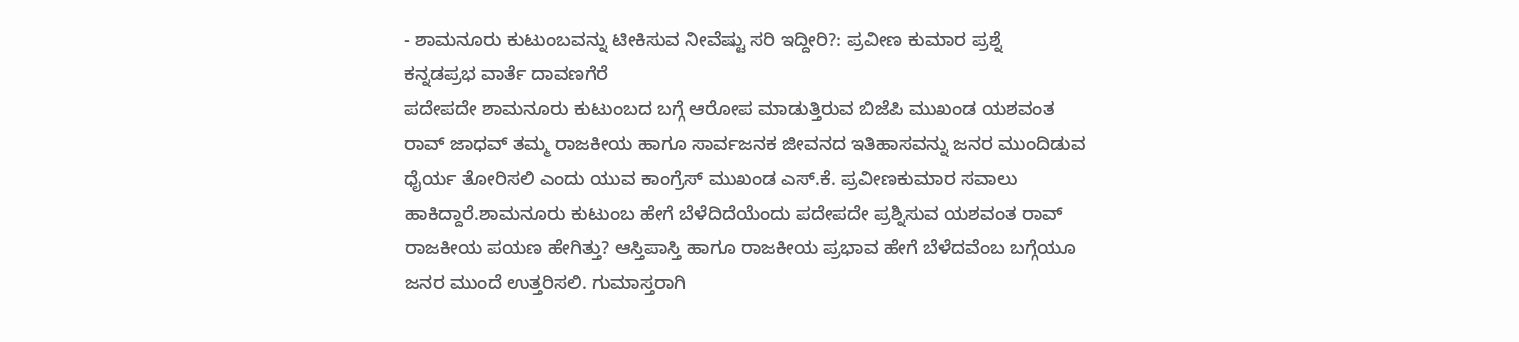- ಶಾಮನೂರು ಕುಟುಂಬವನ್ನು ಟೀಕಿಸುವ ನೀವೆಷ್ಟು ಸರಿ ಇದ್ದೀರಿ?: ಪ್ರವೀಣ ಕುಮಾರ ಪ್ರಶ್ನೆ
ಕನ್ನಡಪ್ರಭ ವಾರ್ತೆ ದಾವಣಗೆರೆ
ಪದೇಪದೇ ಶಾಮನೂರು ಕುಟುಂಬದ ಬಗ್ಗೆ ಆರೋಪ ಮಾಡುತ್ತಿರುವ ಬಿಜೆಪಿ ಮುಖಂಡ ಯಶವಂತ ರಾವ್ ಜಾಧವ್ ತಮ್ಮ ರಾಜಕೀಯ ಹಾಗೂ ಸಾರ್ವಜನಕ ಜೀವನದ ಇತಿಹಾಸವನ್ನು ಜನರ ಮುಂದಿಡುವ ಧೈರ್ಯ ತೋರಿಸಲಿ ಎಂದು ಯುವ ಕಾಂಗ್ರೆಸ್ ಮುಖಂಡ ಎಸ್.ಕೆ. ಪ್ರವೀಣಕುಮಾರ ಸವಾಲು ಹಾಕಿದ್ದಾರೆ.ಶಾಮನೂರು ಕುಟುಂಬ ಹೇಗೆ ಬೆಳೆದಿದೆಯೆಂದು ಪದೇಪದೇ ಪ್ರಶ್ನಿಸುವ ಯಶವಂತ ರಾವ್ ರಾಜಕೀಯ ಪಯಣ ಹೇಗಿತ್ತು? ಆಸ್ತಿಪಾಸ್ತಿ ಹಾಗೂ ರಾಜಕೀಯ ಪ್ರಭಾವ ಹೇಗೆ ಬೆಳೆದವೆಂಬ ಬಗ್ಗೆಯೂ ಜನರ ಮುಂದೆ ಉತ್ತರಿಸಲಿ. ಗುಮಾಸ್ತರಾಗಿ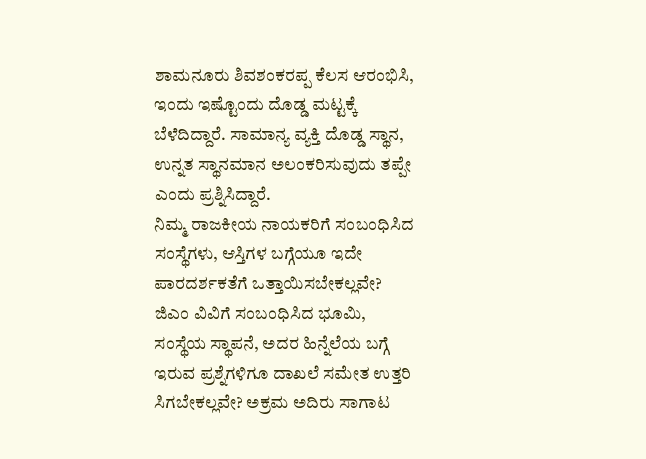ಶಾಮನೂರು ಶಿವಶಂಕರಪ್ಪ ಕೆಲಸ ಆರಂಭಿಸಿ, ಇಂದು ಇಷ್ಟೊಂದು ದೊಡ್ಡ ಮಟ್ಟಕ್ಕೆ ಬೆಳೆದಿದ್ದಾರೆ. ಸಾಮಾನ್ಯ ವ್ಯಕ್ತಿ ದೊಡ್ಡ ಸ್ಥಾನ, ಉನ್ನತ ಸ್ಥಾನಮಾನ ಅಲಂಕರಿಸುವುದು ತಪ್ಪೇ ಎಂದು ಪ್ರಶ್ನಿಸಿದ್ದಾರೆ.
ನಿಮ್ಮ ರಾಜಕೀಯ ನಾಯಕರಿಗೆ ಸಂಬಂಧಿಸಿದ ಸಂಸ್ಥೆಗಳು, ಆಸ್ತಿಗಳ ಬಗ್ಗೆಯೂ ಇದೇ ಪಾರದರ್ಶಕತೆಗೆ ಒತ್ತಾಯಿಸಬೇಕಲ್ಲವೇ? ಜಿಎಂ ವಿವಿಗೆ ಸಂಬಂಧಿಸಿದ ಭೂಮಿ, ಸಂಸ್ಥೆಯ ಸ್ಥಾಪನೆ, ಅದರ ಹಿನ್ನೆಲೆಯ ಬಗ್ಗೆ ಇರುವ ಪ್ರಶ್ನೆಗಳಿಗೂ ದಾಖಲೆ ಸಮೇತ ಉತ್ತರಿ ಸಿಗಬೇಕಲ್ಲವೇ? ಅಕ್ರಮ ಅದಿರು ಸಾಗಾಟ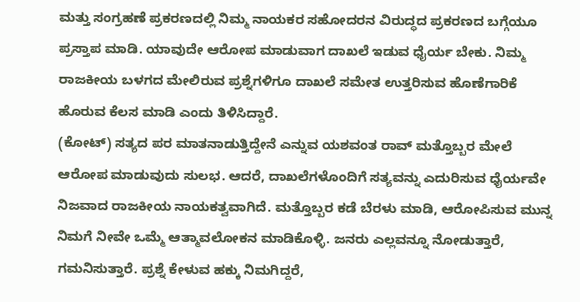ಮತ್ತು ಸಂಗ್ರಹಣೆ ಪ್ರಕರಣದಲ್ಲಿ ನಿಮ್ಮ ನಾಯಕರ ಸಹೋದರನ ವಿರುದ್ಧದ ಪ್ರಕರಣದ ಬಗ್ಗೆಯೂ ಪ್ರಸ್ತಾಪ ಮಾಡಿ. ಯಾವುದೇ ಆರೋಪ ಮಾಡುವಾಗ ದಾಖಲೆ ಇಡುವ ಧೈರ್ಯ ಬೇಕು. ನಿಮ್ಮ ರಾಜಕೀಯ ಬಳಗದ ಮೇಲಿರುವ ಪ್ರಶ್ನೆಗಳಿಗೂ ದಾಖಲೆ ಸಮೇತ ಉತ್ತರಿಸುವ ಹೊಣೆಗಾರಿಕೆ ಹೊರುವ ಕೆಲಸ ಮಾಡಿ ಎಂದು ತಿಳಿಸಿದ್ದಾರೆ.
(ಕೋಟ್) ಸತ್ಯದ ಪರ ಮಾತನಾಡುತ್ತಿದ್ದೇನೆ ಎನ್ನುವ ಯಶವಂತ ರಾವ್ ಮತ್ತೊಬ್ಬರ ಮೇಲೆ ಆರೋಪ ಮಾಡುವುದು ಸುಲಭ. ಆದರೆ, ದಾಖಲೆಗಳೊಂದಿಗೆ ಸತ್ಯವನ್ನು ಎದುರಿಸುವ ಧೈರ್ಯವೇ ನಿಜವಾದ ರಾಜಕೀಯ ನಾಯಕತ್ವವಾಗಿದೆ. ಮತ್ತೊಬ್ಬರ ಕಡೆ ಬೆರಳು ಮಾಡಿ, ಆರೋಪಿಸುವ ಮುನ್ನ ನಿಮಗೆ ನೀವೇ ಒಮ್ಮೆ ಆತ್ಮಾವಲೋಕನ ಮಾಡಿಕೊಳ್ಳಿ. ಜನರು ಎಲ್ಲವನ್ನೂ ನೋಡುತ್ತಾರೆ, ಗಮನಿಸುತ್ತಾರೆ. ಪ್ರಶ್ನೆ ಕೇಳುವ ಹಕ್ಕು ನಿಮಗಿದ್ದರೆ,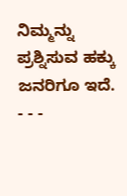ನಿಮ್ಮನ್ನು ಪ್ರಶ್ನಿಸುವ ಹಕ್ಕು ಜನರಿಗೂ ಇದೆ.
- - -